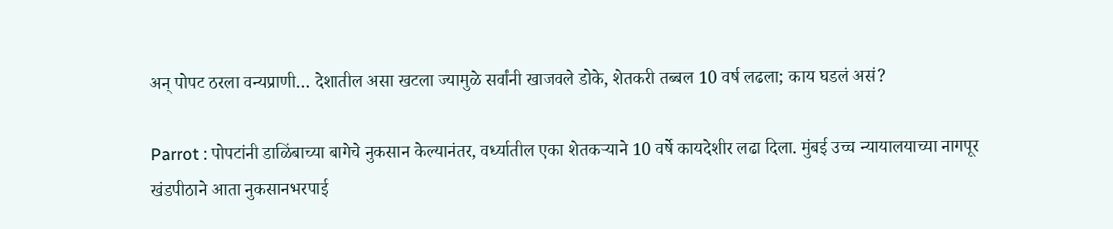अन् पोपट ठरला वन्यप्राणी… देशातील असा खटला ज्यामुळे सर्वांनी खाजवले डोके, शेतकरी तब्बल 10 वर्ष लढला; काय घडलं असं?

Parrot : पोपटांनी डाळिंबाच्या बागेचे नुकसान केल्यानंतर, वर्ध्यातील एका शेतकऱ्याने 10 वर्षे कायदेशीर लढा दिला. मुंबई उच्च न्यायालयाच्या नागपूर खंडपीठाने आता नुकसानभरपाई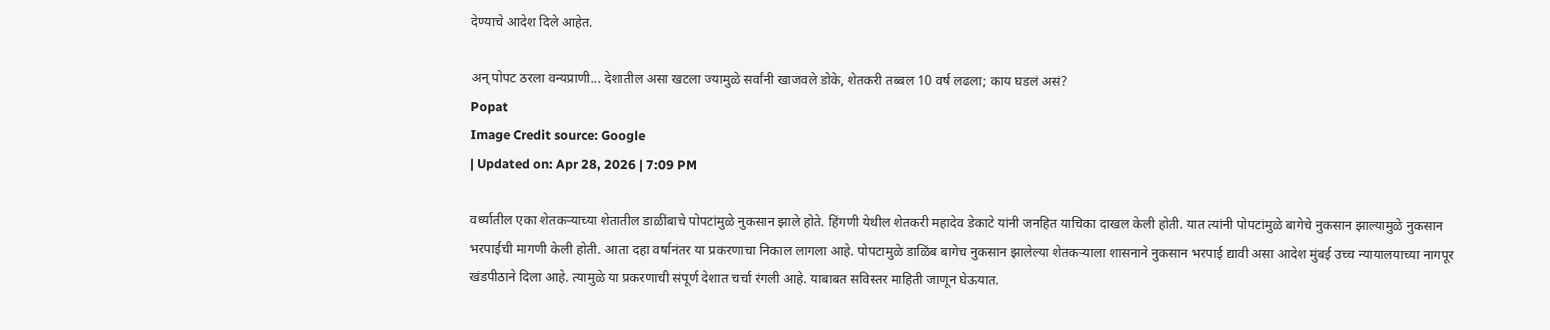देण्याचे आदेश दिले आहेत.

अन् पोपट ठरला वन्यप्राणी... देशातील असा खटला ज्यामुळे सर्वांनी खाजवले डोके, शेतकरी तब्बल 10 वर्ष लढला; काय घडलं असं?
Popat
Image Credit source: Google
| Updated on: Apr 28, 2026 | 7:09 PM

वर्ध्यातील एका शेतकऱ्याच्या शेतातील डाळींबाचे पोपटांमुळे नुकसान झाले होते. हिंगणी येथील शेतकरी महादेव डेकाटे यांनी जनहित याचिका दाखल केली होती. यात त्यांनी पोपटांमुळे बागेचे नुकसान झाल्यामुळे नुकसान भरपाईची मागणी केली होती. आता दहा वर्षानंतर या प्रकरणाचा निकाल लागला आहे. पोपटामुळे डाळिंब बागेच नुकसान झालेल्या शेतकऱ्याला शासनाने नुकसान भरपाई द्यावी असा आदेश मुंबई उच्च न्यायालयाच्या नागपूर खंडपीठाने दिला आहे. त्यामुळे या प्रकरणाची संपूर्ण देशात चर्चा रंगली आहे. याबाबत सविस्तर माहिती जाणून घेऊयात.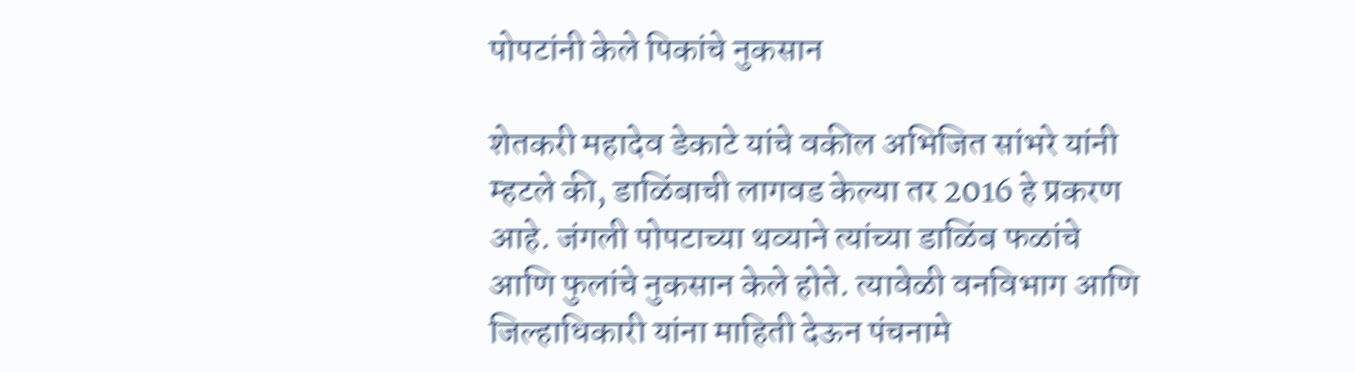पोपटांनी केले पिकांचे नुकसान

शेतकरी महादेव डेकाटे यांचे वकील अभिजित सांभरे यांनी म्हटले की, डाळिंबाची लागवड केल्या तर 2016 हे प्रकरण आहे. जंगली पोपटाच्या थव्याने त्यांच्या डाळिंब फळांचे आणि फुलांचे नुकसान केले होते. त्यावेळी वनविभाग आणि जिल्हाधिकारी यांना माहिती देऊन पंचनामे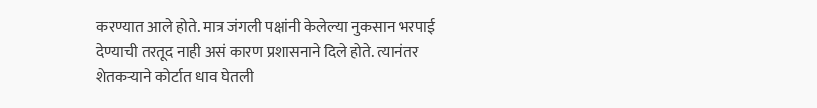करण्यात आले होते. मात्र जंगली पक्षांनी केलेल्या नुकसान भरपाई देण्याची तरतूद नाही असं कारण प्रशासनाने दिले होते. त्यानंतर शेतकऱ्याने कोर्टात धाव घेतली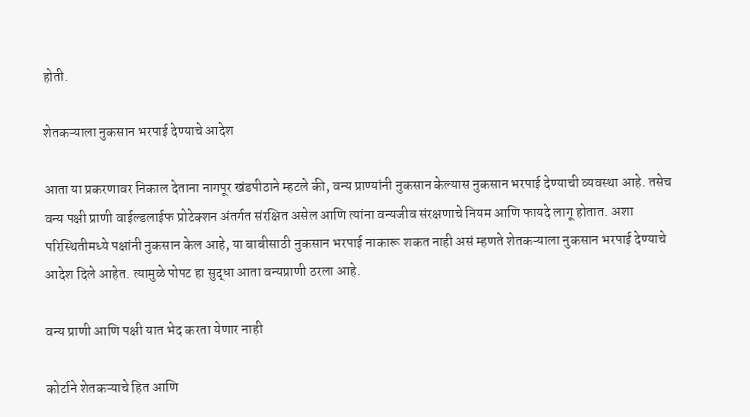होती.

शेतकऱ्याला नुकसान भरपाई देण्याचे आदेश

आता या प्रकरणावर निकाल देताना नागपूर खंडपीठाने म्हटले की, वन्य प्राण्यांनी नुकसान केल्यास नुकसान भरपाई देण्याची व्यवस्था आहे. तसेच वन्य पक्षी प्राणी वाईल्डलाईफ प्रोटेक्शन अंतर्गत संरक्षित असेल आणि त्यांना वन्यजीव संरक्षणाचे नियम आणि फायदे लागू होतात. अशा परिस्थितीमध्ये पक्षांनी नुकसान केल आहे, या बाबीसाठी नुकसान भरपाई नाकारू शकत नाही असं म्हणते शेतकऱ्याला नुकसान भरपाई देण्याचे आदेश दिले आहेत. त्यामुळे पोपट हा सुद्धा आता वन्यप्राणी ठरला आहे.

वन्य प्राणी आणि पक्षी यात भेद करता येणार नाही

कोर्टाने शेतकऱ्याचे हित आणि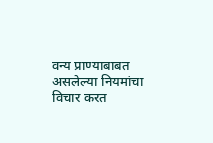वन्य प्राण्याबाबत असलेल्या नियमांचा विचार करत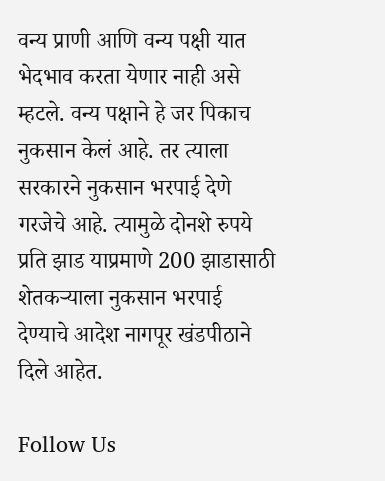वन्य प्राणी आणि वन्य पक्षी यात भेदभाव करता येणार नाही असे म्हटले. वन्य पक्षाने हे जर पिकाच नुकसान केलं आहे. तर त्याला सरकारने नुकसान भरपाई देणे गरजेचे आहे. त्यामुळे दोनशे रुपये प्रति झाड याप्रमाणे 200 झाडासाठी शेतकऱ्याला नुकसान भरपाई देण्याचे आदेश नागपूर खंडपीठाने दिले आहेत.

Follow Us